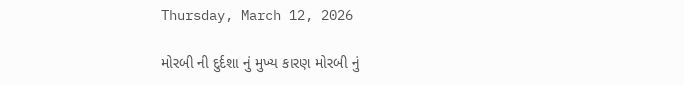Thursday, March 12, 2026

મોરબી ની દુર્દશા નું મુખ્ય કારણ મોરબી નું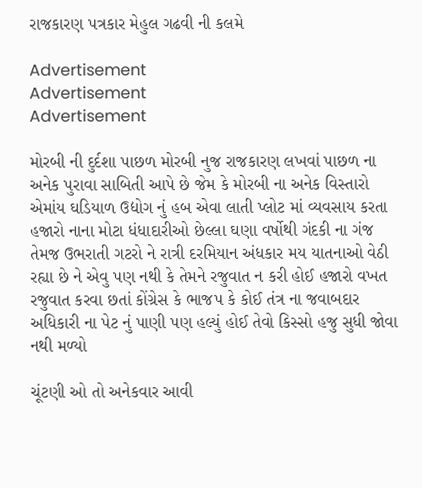રાજકારણ પત્રકાર મેહુલ ગઢવી ની કલમે

Advertisement
Advertisement
Advertisement

મોરબી ની દુર્દશા પાછળ મોરબી નુજ રાજકારણ લખવાં પાછળ ના અનેક પુરાવા સાબિતી આપે છે જેમ કે મોરબી ના અનેક વિસ્તારો એમાંય ઘડિયાળ ઉદ્યોગ નું હબ એવા લાતી પ્લોટ માં વ્યવસાય કરતા હજારો નાના મોટા ધંધાદારીઓ છેલ્લા ઘણા વર્ષોથી ગંદકી ના ગંજ તેમજ ઉભરાતી ગટરો ને રાત્રી દરમિયાન અંધકાર મય યાતનાઓ વેઠી રહ્યા છે ને એવુ પણ નથી કે તેમને રજુવાત ન કરી હોઈ હજારો વખત રજુવાત કરવા છતાં કોંગ્રેસ કે ભાજપ કે કોઈ તંત્ર ના જવાબદાર અધિકારી ના પેટ નું પાણી પણ હલ્યું હોઈ તેવો કિસ્સો હજુ સુધી જોવા નથી મળ્યો

ચૂંટણી ઓ તો અનેકવાર આવી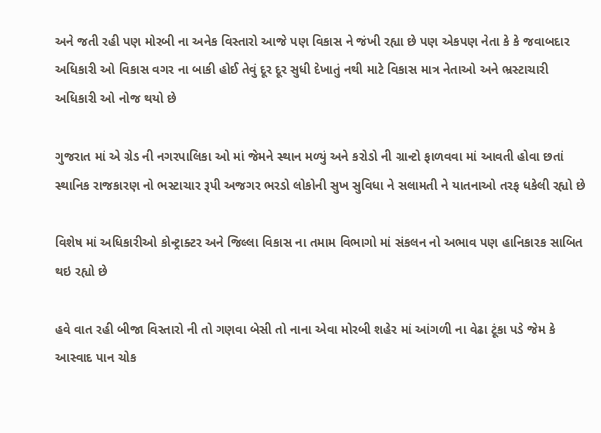અને જતી રહી પણ મોરબી ના અનેક વિસ્તારો આજે પણ વિકાસ ને જંખી રહ્યા છે પણ એકપણ નેતા કે કે જવાબદાર અધિકારી ઓ વિકાસ વગર ના બાકી હોઈ તેવું દૂર દૂર સુધી દેખાતું નથી માટે વિકાસ માત્ર નેતાઓ અને ભ્રસ્ટાચારી અધિકારી ઓ નોજ થયો છે

ગુજરાત માં એ ગ્રેડ ની નગરપાલિકા ઓ માં જેમને સ્થાન મળ્યું અને કરોડો ની ગ્રાન્ટો ફાળવવા માં આવતી હોવા છતાં સ્થાનિક રાજકારણ નો ભસ્ટાચાર રૂપી અજગર ભરડો લોકોની સુખ સુવિધા ને સલામતી ને યાતનાઓ તરફ ધકેલી રહ્યો છે

વિશેષ માં અધિકારીઓ કોન્ટ્રાક્ટર અને જિલ્લા વિકાસ ના તમામ વિભાગો માં સંકલન નો અભાવ પણ હાનિકારક સાબિત થઇ રહ્યો છે

હવે વાત રહી બીજા વિસ્તારો ની તો ગણવા બેસી તો નાના એવા મોરબી શહેર માં આંગળી ના વેઢા ટૂંકા પડે જેમ કે આસ્વાદ પાન ચોક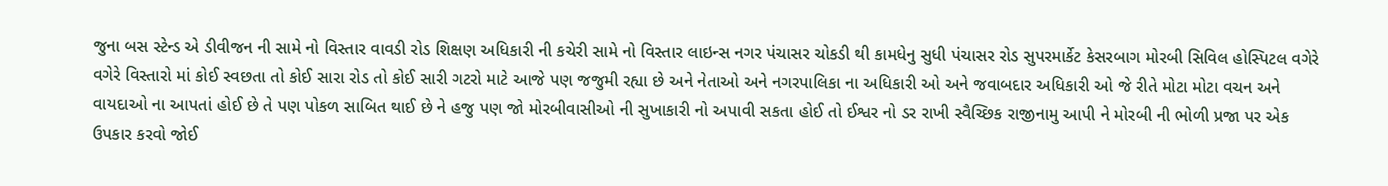જુના બસ સ્ટેન્ડ એ ડીવીજન ની સામે નો વિસ્તાર વાવડી રોડ શિક્ષણ અધિકારી ની કચેરી સામે નો વિસ્તાર લાઇન્સ નગર પંચાસર ચોકડી થી કામધેનુ સુધી પંચાસર રોડ સુપરમાર્કેટ કેસરબાગ મોરબી સિવિલ હોસ્પિટલ વગેરે વગેરે વિસ્તારો માં કોઈ સ્વછતા તો કોઈ સારા રોડ તો કોઈ સારી ગટરો માટે આજે પણ જજુમી રહ્યા છે અને નેતાઓ અને નગરપાલિકા ના અધિકારી ઓ અને જવાબદાર અધિકારી ઓ જે રીતે મોટા મોટા વચન અને વાયદાઓ ના આપતાં હોઈ છે તે પણ પોકળ સાબિત થાઈ છે ને હજુ પણ જો મોરબીવાસીઓ ની સુખાકારી નો અપાવી સકતા હોઈ તો ઈશ્વર નો ડર રાખી સ્વૈચ્છિક રાજીનામુ આપી ને મોરબી ની ભોળી પ્રજા પર એક ઉપકાર કરવો જોઈ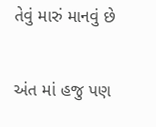તેવું મારું માનવું છે

અંત માં હજુ પણ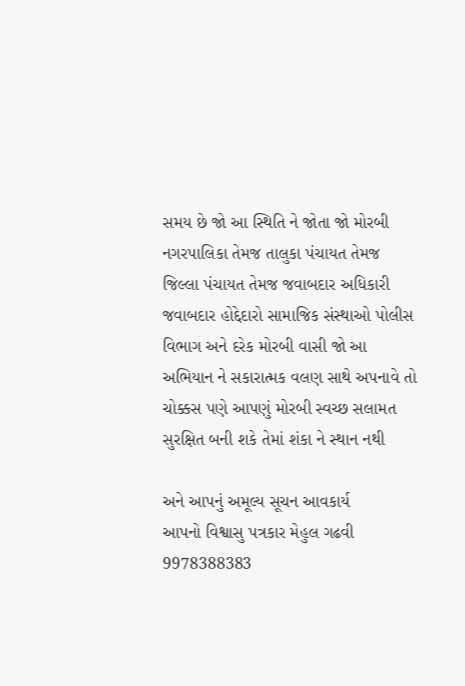સમય છે જો આ સ્થિતિ ને જોતા જો મોરબી નગરપાલિકા તેમજ તાલુકા પંચાયત તેમજ જિલ્લા પંચાયત તેમજ જવાબદાર અધિકારી જવાબદાર હોદ્દેદારો સામાજિક સંસ્થાઓ પોલીસ વિભાગ અને દરેક મોરબી વાસી જો આ અભિયાન ને સકારાત્મક વલણ સાથે અપનાવે તો ચોક્કસ પણે આપણું મોરબી સ્વચ્છ સલામત સુરક્ષિત બની શકે તેમાં શંકા ને સ્થાન નથી

અને આપનું અમૂલ્ય સૂચન આવકાર્ય
આપનો વિશ્વાસુ પત્રકાર મેહુલ ગઢવી
9978388383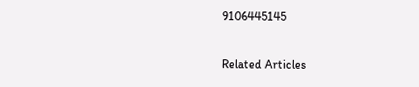9106445145

Related Articles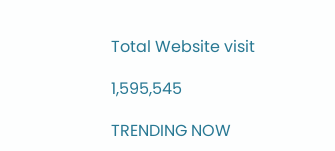Total Website visit

1,595,545

TRENDING NOW